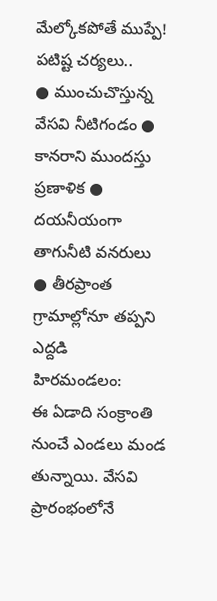మేల్కోకపోతే ముప్పే!
పటిష్ట చర్యలు..
● ముంచుచొస్తున్న వేసవి నీటిగండం ● కానరాని ముందస్తు ప్రణాళిక ● దయనీయంగా తాగునీటి వనరులు ● తీరప్రాంత గ్రామాల్లోనూ తప్పని ఎద్దడి
హిరమండలం:
ఈ ఏడాది సంక్రాంతి నుంచే ఎండలు మండ తున్నాయి. వేసవి ప్రారంభంలోనే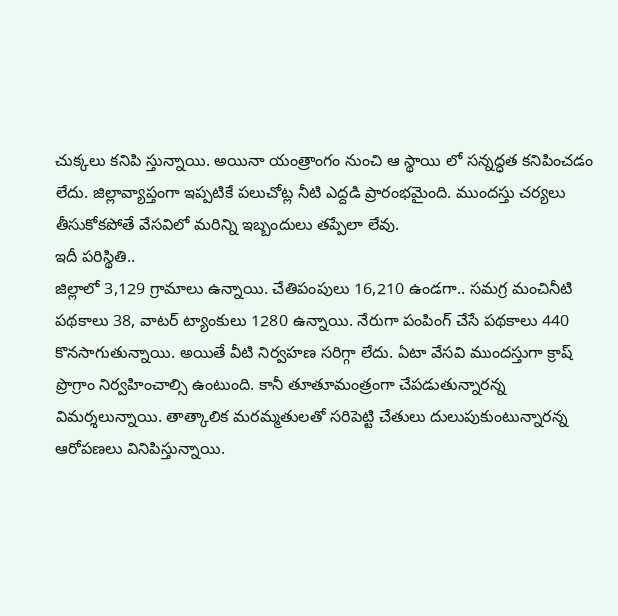చుక్కలు కనిపి స్తున్నాయి. అయినా యంత్రాంగం నుంచి ఆ స్థాయి లో సన్నద్ధత కనిపించడం లేదు. జిల్లావ్యాప్తంగా ఇప్పటికే పలుచోట్ల నీటి ఎద్దడి ప్రారంభమైంది. ముందస్తు చర్యలు తీసుకోకపోతే వేసవిలో మరిన్ని ఇబ్బందులు తప్పేలా లేవు.
ఇదీ పరిస్థితి..
జిల్లాలో 3,129 గ్రామాలు ఉన్నాయి. చేతిపంపులు 16,210 ఉండగా.. సమగ్ర మంచినీటి పథకాలు 38, వాటర్ ట్యాంకులు 1280 ఉన్నాయి. నేరుగా పంపింగ్ చేసే పథకాలు 440 కొనసాగుతున్నాయి. అయితే వీటి నిర్వహణ సరిగ్గా లేదు. ఏటా వేసవి ముందస్తుగా క్రాష్ ప్రొగ్రాం నిర్వహించాల్సి ఉంటుంది. కానీ తూతూమంత్రంగా చేపడుతున్నారన్న విమర్శలున్నాయి. తాత్కాలిక మరమ్మతులతో సరిపెట్టి చేతులు దులుపుకుంటున్నారన్న ఆరోపణలు వినిపిస్తున్నాయి.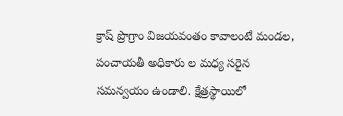క్రాష్ ప్రొగ్రాం విజయవంతం కావాలంటే మండల, పంచాయతీ అధికారు ల మధ్య సరైన సమన్వయం ఉండాలి. క్షేత్రస్థాయిలో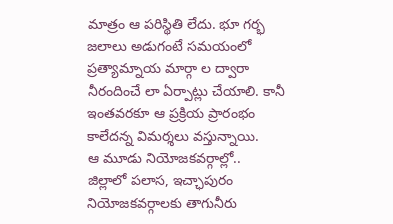మాత్రం ఆ పరిస్థితి లేదు. భూ గర్భ జలాలు అడుగంటే సమయంలో ప్రత్యామ్నాయ మార్గా ల ద్వారా నీరందించే లా ఏర్పాట్లు చేయాలి. కానీ ఇంతవరకూ ఆ ప్రక్రియ ప్రారంభం కాలేదన్న విమర్శలు వస్తున్నాయి.
ఆ మూడు నియోజకవర్గాల్లో..
జిల్లాలో పలాస, ఇచ్ఛాపురం నియోజకవర్గాలకు తాగునీరు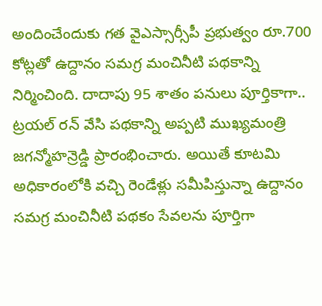అందించేందుకు గత వైఎస్సార్సీపీ ప్రభుత్వం రూ.700 కోట్లతో ఉద్దానం సమగ్ర మంచినీటి పథకాన్ని నిర్మించింది. దాదాపు 95 శాతం పనులు పూర్తికాగా.. ట్రయల్ రన్ వేసి పథకాన్ని అప్పటి ముఖ్యమంత్రి జగన్మోహన్రెడ్డి ప్రారంభించారు. అయితే కూటమి అధికారంలోకి వచ్చి రెండేళ్లు సమీపిస్తున్నా ఉద్దానం సమగ్ర మంచినీటి పథకం సేవలను పూర్తిగా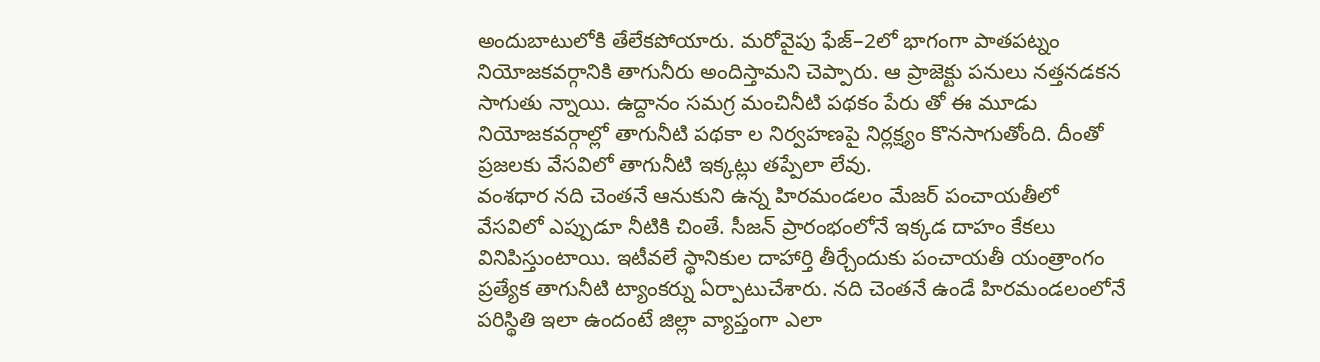అందుబాటులోకి తేలేకపోయారు. మరోవైపు ఫేజ్–2లో భాగంగా పాతపట్నం నియోజకవర్గానికి తాగునీరు అందిస్తామని చెప్పారు. ఆ ప్రాజెక్టు పనులు నత్తనడకన సాగుతు న్నాయి. ఉద్దానం సమగ్ర మంచినీటి పథకం పేరు తో ఈ మూడు నియోజకవర్గాల్లో తాగునీటి పథకా ల నిర్వహణపై నిర్లక్ష్యం కొనసాగుతోంది. దీంతో ప్రజలకు వేసవిలో తాగునీటి ఇక్కట్లు తప్పేలా లేవు.
వంశధార నది చెంతనే ఆనుకుని ఉన్న హిరమండలం మేజర్ పంచాయతీలో
వేసవిలో ఎప్పుడూ నీటికి చింతే. సీజన్ ప్రారంభంలోనే ఇక్కడ దాహం కేకలు వినిపిస్తుంటాయి. ఇటీవలే స్థానికుల దాహార్తి తీర్చేందుకు పంచాయతీ యంత్రాంగం ప్రత్యేక తాగునీటి ట్యాంకర్ను ఏర్పాటుచేశారు. నది చెంతనే ఉండే హిరమండలంలోనే పరిస్థితి ఇలా ఉందంటే జిల్లా వ్యాప్తంగా ఎలా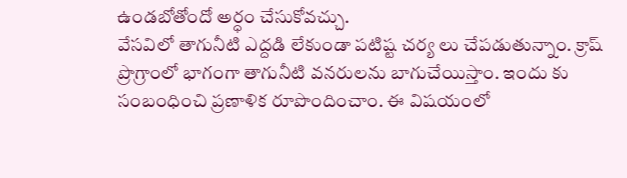ఉండబోతోందో అర్ధం చేసుకోవచ్చు.
వేసవిలో తాగునీటి ఎద్దడి లేకుండా పటిష్ట చర్య లు చేపడుతున్నాం. క్రాష్ ప్రొగ్రాంలో భాగంగా తాగునీటి వనరులను బాగుచేయిస్తాం. ఇందు కు సంబంధించి ప్రణాళిక రూపొందించాం. ఈ విషయంలో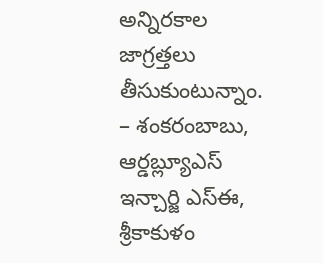అన్నిరకాల జాగ్రత్తలు తీసుకుంటున్నాం. – శంకరంబాబు, ఆర్డబ్ల్యూఎస్
ఇన్చార్జి ఎస్ఈ, శ్రీకాకుళం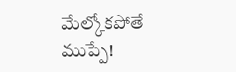మేల్కోకపోతే ముప్పే!